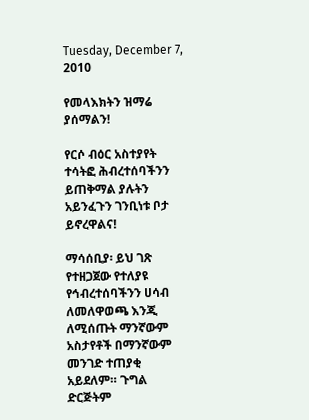Tuesday, December 7, 2010

የመላእክትን ዝማሬ ያሰማልን!

የርሶ ብዕር አስተያየት ተሳትፎ ሕብረተሰባችንን ይጠቅማል ያሉትን አይንፈጉን ገንቢነቱ ቦታ ይኖረዋልና!

ማሳሰቢያ፡ ይህ ገጽ የተዘጋጀው የተለያዩ የኅብረተሰባችንን ሀሳብ ለመለዋወጫ እንጂ ለሚሰጡት ማንኛውም አስታየቶች በማንኛውም መንገድ ተጠያቂ አይደለም። ጉግል ድርጅትም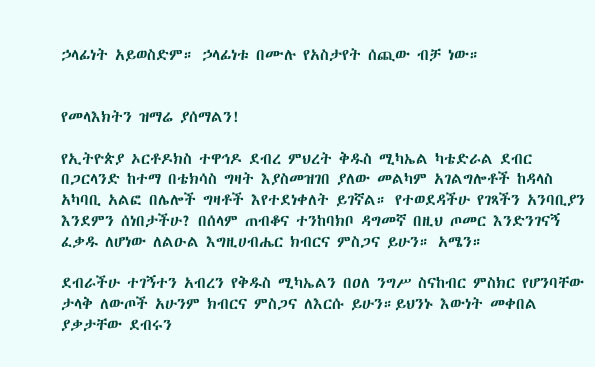ኃላፊነት አይወስድም። ኃላፊነቱ በሙሉ የአስታየት ሰጪው ብቻ ነው።


የመላእክትን ዝማሬ ያሰማልን!

የኢትዮጵያ ኦርቶዶክስ ተዋኅዶ ደብረ ምህረት ቅዱስ ሚካኤል ካቴድራል ደብር በጋርላንድ ከተማ በቴክሳስ ግዛት እያስመዝገበ ያለው መልካም አገልግሎቶች ከዳላስ አካባቢ አልፎ በሌሎች ግዛቶች እየተደነቀለት ይገኛል። የተወደዳችሁ የገጻችን አንባቢያን እንደምን ሰነበታችሁ? በሰላም ጠብቆና ተንከባክቦ ዳግመኛ በዚህ ጦመር እንድንገናኝ ፈቃዱ ለሆነው ለልዑል እግዚሀብሔር ክብርና ምስጋና ይሁን። አሜን።

ደብራችሁ ተገኝተን አብረን የቅዱስ ሚካኤልን በዐለ ንግሥ ስናከብር ምስክር የሆንባቸው ታላቅ ለውጦች አሁንም ክብርና ምስጋና ለእርሱ ይሁን።ይህንኑ እውነት መቀበል ያቃታቸው ደብሩን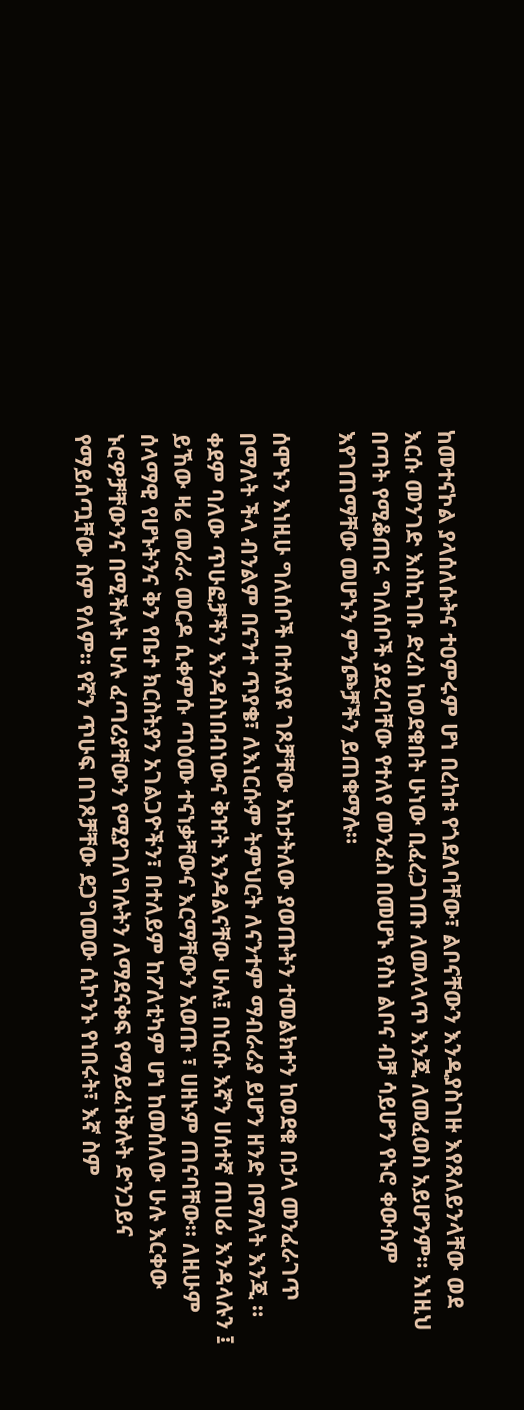ከመተናኮል ያላሰለሱትና ተዐምሩም ሆነ በረከቱ የጎደለባቸው፣ ልቦናቸውን እንዲያስገዙ እየጸለይንላቸው ወደ እርሱ መንገድ እስኪገቡ ድረስ ከወደቁበት ሁነው ቢፈረጋገጡ ለመላላጥ እንጂ ለመፈወስ አይሆንም። እነዚህ በጣት የሚቆጠሩ ግለሰቦች ያደረባቸው የተለየ መንፈስ በመሆኑ የስነ ልቦና ብቻ ሳይሆን የኑሮ ቀውስም እየገጠማቸው መሆኑን ምንጮቻችን ይጠቁማሉ።

ሰሞኑን እነዚሁ ግለሰቦች በተለያዩ ገጾቻቸው አከታትለው ያወጡትን ተመልክተን ከወደቁ በኃላ መንፈራገጥ በማለት ችላ ብንልም በናንተ ጥያቄ፣ ለእነርሱም ትምህርት ለናንተም ማብራሪያ ይሆን ዘንድ በማለት እንጂ ። ቀደም ባለው ጥሁፎቻችን እንዳስነበብነውና ቅዠት እንዳልናቸው ሁሉ፤ በነርሱ እኛን ሀሰተኛ ጠሀፊ እንዳላሉን ፤ ይኸው ዛሬ መራራ መርዶ ሲቀምሱ ጣዕሙ ተናነቃቸውና እርማቸውን አወጡ ፣ ሀዘኑም ጠናባቸው። ለዚሁም ሰላማዊ የሆኑትንና ቅን የቤተ ክርስትያን አገልጋዮችን፣ በተለይም ከፖለቲካም ሆነ ከመሰለው ሁሉ እርቀው ኑሮዎቻቸውንና በሚችሉት ሁሉ ፈጣሪያቸውን የሚያገለግሉትን ለማደናቀፍ የማይፈነቅሉት ድንጋይና የማይሰጧቸው ስም የለም። የኛን ጥሁፍ በገጾቻቸው ደጋግመው ሲኮንኑ የነበሩት፣ እኛ ስም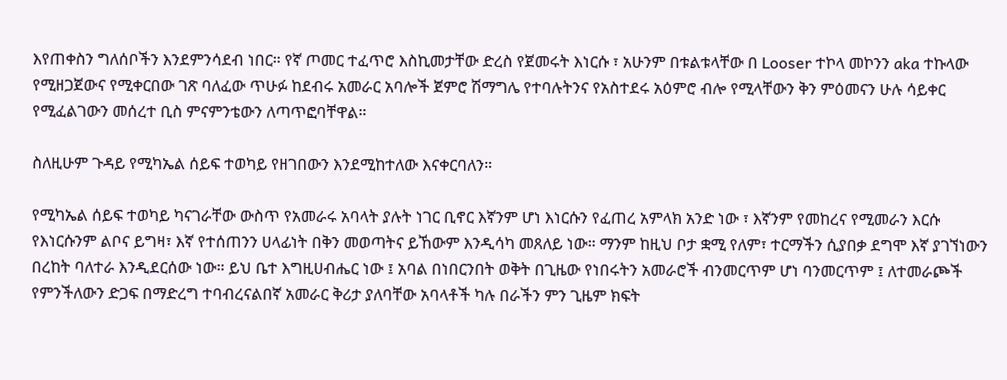እየጠቀስን ግለሰቦችን እንደምንሳደብ ነበር። የኛ ጦመር ተፈጥሮ እስኪመታቸው ድረስ የጀመሩት እነርሱ ፣ አሁንም በቱልቱላቸው በ Looser ተኮላ መኮንን aka ተኩላው የሚዘጋጀውና የሚቀርበው ገጽ ባለፈው ጥሁፉ ከደብሩ አመራር አባሎች ጀምሮ ሽማግሌ የተባሉትንና የአስተደሩ አዕምሮ ብሎ የሚላቸውን ቅን ምዕመናን ሁሉ ሳይቀር የሚፈልገውን መሰረተ ቢስ ምናምንቴውን ለጣጥፎባቸዋል።

ስለዚሁም ጉዳይ የሚካኤል ሰይፍ ተወካይ የዘገበውን እንደሚከተለው እናቀርባለን።

የሚካኤል ሰይፍ ተወካይ ካናገራቸው ውስጥ የአመራሩ አባላት ያሉት ነገር ቢኖር እኛንም ሆነ እነርሱን የፈጠረ አምላክ አንድ ነው ፣ እኛንም የመከረና የሚመራን እርሱ የእነርሱንም ልቦና ይግዛ፣ እኛ የተሰጠንን ሀላፊነት በቅን መወጣትና ይኸውም እንዲሳካ መጸለይ ነው። ማንም ከዚህ ቦታ ቋሚ የለም፣ ተርማችን ሲያበቃ ደግሞ እኛ ያገኘነውን በረከት ባለተራ እንዲደርሰው ነው። ይህ ቤተ እግዚሀብሔር ነው ፤ አባል በነበርንበት ወቅት በጊዜው የነበሩትን አመራሮች ብንመርጥም ሆነ ባንመርጥም ፤ ለተመራጮች የምንችለውን ድጋፍ በማድረግ ተባብረናልበኛ አመራር ቅሪታ ያለባቸው አባላቶች ካሉ በራችን ምን ጊዜም ክፍት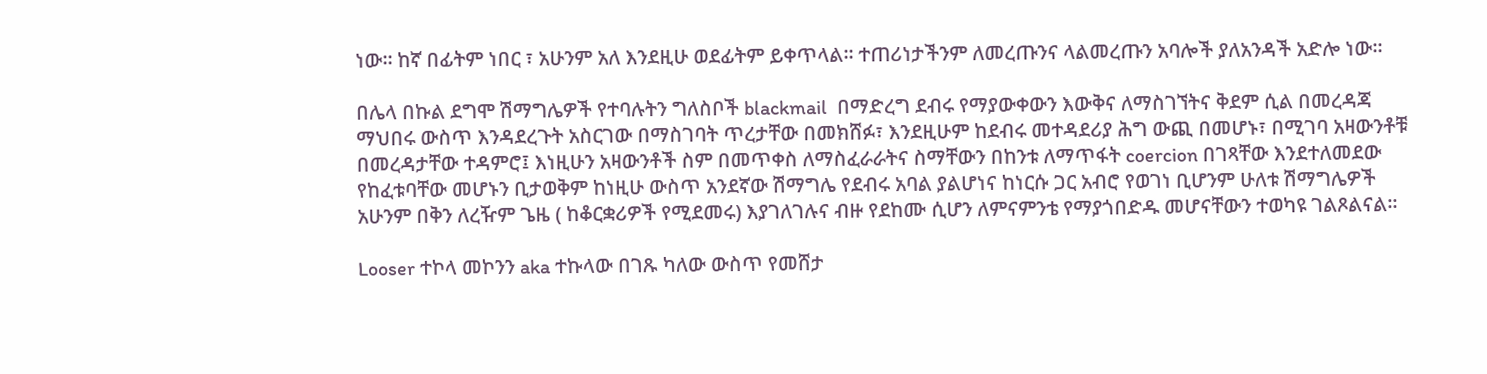ነው። ከኛ በፊትም ነበር ፣ አሁንም አለ እንደዚሁ ወደፊትም ይቀጥላል። ተጠሪነታችንም ለመረጡንና ላልመረጡን አባሎች ያለአንዳች አድሎ ነው።

በሌላ በኩል ደግሞ ሽማግሌዎች የተባሉትን ግለስቦች blackmail  በማድረግ ደብሩ የማያውቀውን እውቅና ለማስገኘትና ቅደም ሲል በመረዳጃ ማህበሩ ውስጥ እንዳደረጉት አስርገው በማስገባት ጥረታቸው በመክሸፉ፣ እንደዚሁም ከደብሩ መተዳደሪያ ሕግ ውጪ በመሆኑ፣ በሚገባ አዛውንቶቹ በመረዳታቸው ተዳምሮ፤ እነዚሁን አዛውንቶች ስም በመጥቀስ ለማስፈራራትና ስማቸውን በከንቱ ለማጥፋት coercion በገጻቸው እንደተለመደው የከፈቱባቸው መሆኑን ቢታወቅም ከነዚሁ ውስጥ አንደኛው ሽማግሌ የደብሩ አባል ያልሆነና ከነርሱ ጋር አብሮ የወገነ ቢሆንም ሁለቱ ሽማግሌዎች አሁንም በቅን ለረዥም ጌዜ ( ከቆርቋሪዎች የሚደመሩ) እያገለገሉና ብዙ የደከሙ ሲሆን ለምናምንቴ የማያጎበድዱ መሆናቸውን ተወካዩ ገልጾልናል።

Looser ተኮላ መኮንን aka ተኩላው በገጹ ካለው ውስጥ የመሸታ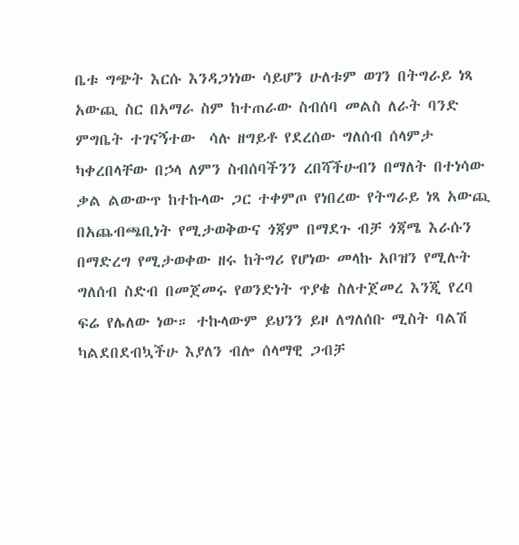ቤቱ ግጭት እርሱ እንዳጋነነው ሳይሆን ሁለቱም ወገን በትግራይ ነጻ አውጪ ስር በአማራ ስም ከተጠራው ስብሰባ መልስ ለራት ባንድ ምግቤት ተገናኝተው  ሳሉ ዘግይቶ የደረሰው ግለሰብ ሰላምታ ካቀረበላቸው በኃላ ለምን ስብሰባችንን ረበሻችሁብን በማለት በተነሳው ቃል ልውውጥ ከተኩላው ጋር ተቀምጦ የነበረው የትግራይ ነጻ አውጪ በአጨብጫቢነት የሚታወቅውና ጎጃም በማደጉ ብቻ ጎጃሜ እራሱን በማድረግ የሚታወቀው ዘሩ ከትግሪ የሆነው መላኩ አቦዝን የሚሉት ግለሰብ ስድብ በመጀመሩ የወንድነት ጥያቄ ስለተጀመረ እንጂ የረባ ፍሬ የሌለው ነው። ተኩላውም ይህንን ይዞ ለግለሰቡ ሚስት ባልሽ ካልደበደብኳችሁ እያለን ብሎ ሰላማዊ ጋብቻ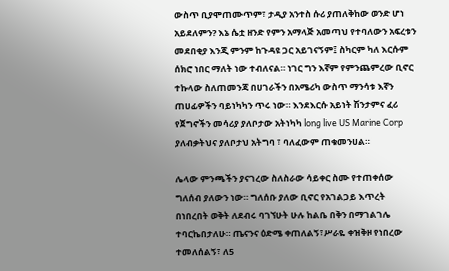ውስጥ ቢያሞጠሙጥም፣ ታዲያ አንተስ ሱሪ ያጠለቅከው ወንድ ሆነ አይደለምን? እኔ ሴቷ ዘንድ የምን አማላጅ አመጣህ የተባለውን አፍረቱን መደበቂያ እንጂ ምንም ከጉዳዩ ጋር አይገናኝም፤ ስካርም ካለ እርሱም ሰክሮ ነበር ማለት ነው ተብለናል። ነገር ግን እኛም የምንጨምረው ቢኖር ተኩላው ስለጠመንጃ በሀገራችን በአሜሪካ ውስጥ ማንሳቱ እኛን ጠሀፊዎችን ባይነካካን ጥሩ ነው። እንደእርሱ አይነት ሽንታምና ፈሪ የጀግኖችን መሳሪያ ያለቦታው አትነካካ long live US Marine Corp ያለብቃትህና ያለቦታህ አትግባ ፣ ባለፈውም ጠቁመንሀል።

ሌላው ምንጫችን ያናገረው ስለስራው ሳይቀር ስሙ የተጠቀሰው ግለሰብ ያለውን ነው። ግለሰቡ ያለው ቢኖር የአገልጋይ እጥረት በነበረበት ወቅት ለደብሩ ባገኘሁት ሁሉ ከልቤ በቅን በማገልገሌ ተባርኬበታለሁ። ጤናንና ዕድሜ ቀጠለልኝ፣ሥራዬ ቀዝቅዞ የነበረው ተመለሰልኝ፣ ለ5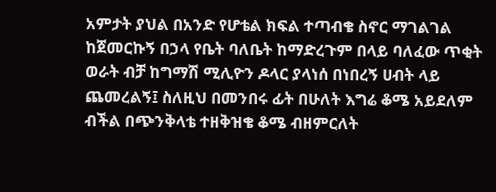አምታት ያህል በአንድ የሆቴል ክፍል ተጣብቄ ስኖር ማገልገል ከጀመርኩኝ በኃላ የቤት ባለቤት ከማድረጉም በላይ ባለፈው ጥቂት ወራት ብቻ ከግማሽ ሚሊዮን ዶላር ያላነሰ በነበረኝ ሀብት ላይ ጨመረልኝ፤ ስለዚህ በመንበሩ ፊት በሁለት እግሬ ቆሜ አይደለም ብችል በጭንቅላቴ ተዘቅዝቄ ቆሜ ብዘምርለት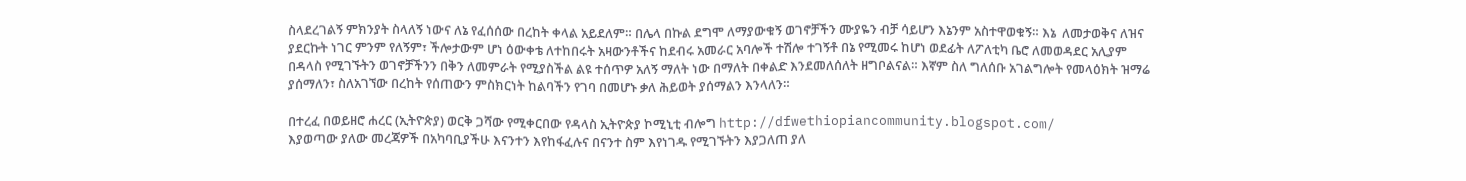ስላደረገልኝ ምክንያት ስላለኝ ነውና ለኔ የፈሰሰው በረከት ቀላል አይደለም። በሌላ በኩል ደግሞ ለማያውቁኝ ወገኖቻችን ሙያዬን ብቻ ሳይሆን እኔንም አስተዋወቁኝ። እኔ  ለመታወቅና ለዝና ያደርኩት ነገር ምንም የለኝም፣ ችሎታውም ሆነ ዕውቀቴ ለተከበሩት አዛውንቶችና ከደብሩ አመራር አባሎች ተሽሎ ተገኝቶ በኔ የሚመሩ ከሆነ ወደፊት ለፖለቲካ ቤሮ ለመወዳደር አሊያም በዳላስ የሚገኙትን ወገኖቻችንን በቅን ለመምራት የሚያስችል ልዩ ተሰጥዎ አለኝ ማለት ነው በማለት በቀልድ እንደመለሰለት ዘግቦልናል። እኛም ስለ ግለሰቡ አገልግሎት የመላዕክት ዝማሬ ያሰማለን፣ ስለአገኘው በረከት የሰጠውን ምስክርነት ከልባችን የገባ በመሆኑ ቃለ ሕይወት ያሰማልን እንላለን።

በተረፈ በወይዘሮ ሐረር (ኢትዮጵያ) ወርቅ ጋሻው የሚቀርበው የዳላስ ኢትዮጵያ ኮሚኒቲ ብሎግ http://dfwethiopiancommunity.blogspot.com/
እያወጣው ያለው መረጃዎች በአካባቢያችሁ እናንተን እየከፋፈሉና በናንተ ስም እየነገዱ የሚገኙትን እያጋለጠ ያለ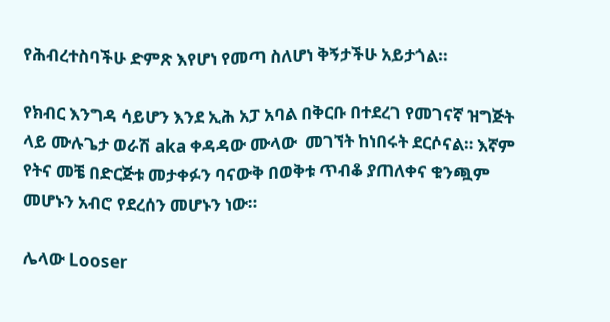የሕብረተስባችሁ ድምጽ እየሆነ የመጣ ስለሆነ ቅኝታችሁ አይታጎል።

የክብር እንግዳ ሳይሆን እንደ ኢሕ አፓ አባል በቅርቡ በተደረገ የመገናኛ ዝግጅት ላይ ሙሉጌታ ወራሽ aka ቀዳዳው ሙላው  መገኘት ከነበሩት ደርሶናል። እኛም የትና መቼ በድርጅቱ መታቀፉን ባናውቅ በወቅቱ ጥብቆ ያጠለቀና ቁንጯም መሆኑን አብሮ የደረሰን መሆኑን ነው።

ሌላው Looser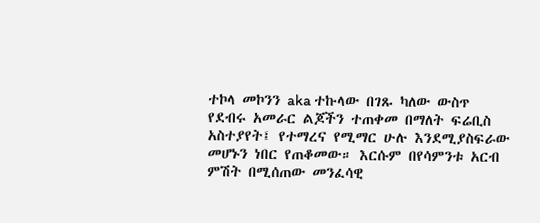ተኮላ መኮንን aka ተኩላው በገጹ ካለው ውስጥ የደብሩ አመራር ልጆችን ተጠቀመ በማለት ፍሬቢስ አስተያየት፤ የተማረና የሚማር ሁሉ እንደሚያስፍራው መሆኑን ነበር የጠቆመው። እርሱም በየሳምንቱ አርብ ምሽት በሚሰጠው መንፈሳዊ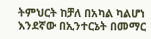ትምህርት ከቻለ በአካል ካልሆነ እንደኛው በኢንተርኔት በመማር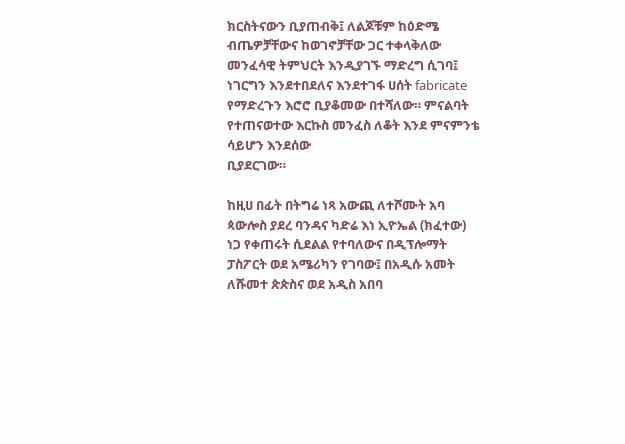ክርስትናውን ቢያጠብቅ፤ ለልጆቹም ከዕድሜ ብጤዎቻቸውና ከወገኖቻቸው ጋር ተቀላቅለው መንፈሳዊ ትምህርት እንዲያገኙ ማድረግ ሲገባ፤ ነገርግን እንደተበደለና እንደተገፋ ሀሰት fabricate የማድረጉን እሮሮ ቢያቆመው በተሻለው። ምናልባት የተጠናወተው እርኩስ መንፈስ ለቆት እንደ ምናምንቴ ሳይሆን እንደሰው
ቢያደርገው።

ከዚሀ በፊት በትግሬ ነጻ አውጪ ለተሾሙት አባ ጳውሎስ ያደረ ባንዳና ካድሬ እነ ኢዮኤል (ክፈተው) ነጋ የቀጠሩት ሲደልል የተባለውና በዲፕሎማት ፓስፖርት ወደ አሜሪካን የገባው፤ በአዲሱ አመት ለሹመተ ጵጵስና ወደ አዲስ አበባ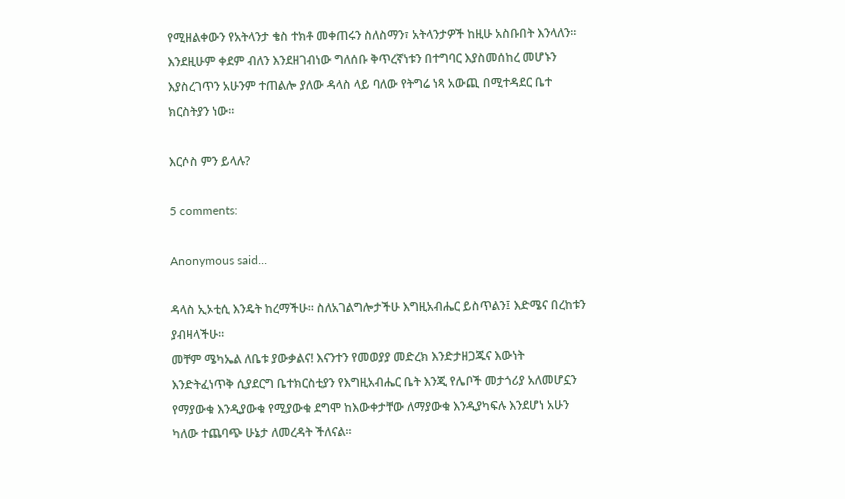የሚዘልቀውን የአትላንታ ቄስ ተክቶ መቀጠሩን ስለስማን፣ አትላንታዎች ከዚሁ አስቡበት እንላለን። እንደዚሁም ቀደም ብለን እንደዘገብነው ግለሰቡ ቅጥረኛነቱን በተግባር እያስመሰከረ መሆኑን እያስረገጥን አሁንም ተጠልሎ ያለው ዳላስ ላይ ባለው የትግሬ ነጻ አውጪ በሚተዳደር ቤተ ክርስትያን ነው።

እርሶስ ምን ይላሉ?

5 comments:

Anonymous said...

ዳላስ ኢኦቲሲ እንዴት ከረማችሁ። ስለአገልግሎታችሁ እግዚአብሔር ይስጥልን፤ እድሜና በረከቱን ያብዛላችሁ።
መቸም ሜካኤል ለቤቱ ያውቃልና! እናንተን የመወያያ መድረክ እንድታዘጋጁና እውነት እንድትፈነጥቅ ሲያደርግ ቤተክርስቲያን የእግዚአብሔር ቤት እንጂ የሌቦች መታጎሪያ አለመሆኗን የማያውቁ እንዲያውቁ የሚያውቁ ደግሞ ከእውቀታቸው ለማያውቁ እንዲያካፍሉ እንደሆነ አሁን ካለው ተጨባጭ ሁኔታ ለመረዳት ችለናል።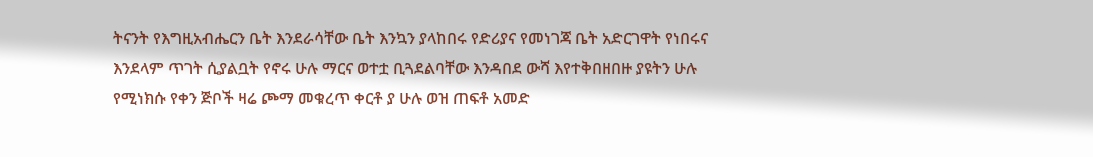ትናንት የእግዚአብሔርን ቤት እንደራሳቸው ቤት እንኳን ያላከበሩ የድሪያና የመነገጃ ቤት አድርገዋት የነበሩና እንደላም ጥገት ሲያልቧት የኖሩ ሁሉ ማርና ወተቷ ቢጓደልባቸው እንዳበደ ውሻ እየተቅበዘበዙ ያዩትን ሁሉ የሚነክሱ የቀን ጅቦች ዛሬ ጮማ መቁረጥ ቀርቶ ያ ሁሉ ወዝ ጠፍቶ አመድ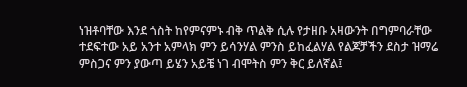ነዝቶባቸው እንደ ጎስት ከየምናምኑ ብቅ ጥልቅ ሲሉ የታዘቡ አዛውንት በግምባራቸው ተደፍተው አይ አንተ አምላክ ምን ይሳንሃል ምንስ ይከፈልሃል የልጆቻችን ደስታ ዝማሬ ምስጋና ምን ያውጣ ይሄን አይቼ ነገ ብሞትስ ምን ቅር ይለኛል፤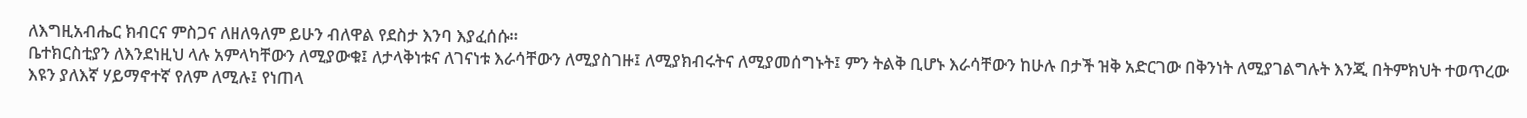ለእግዚአብሔር ክብርና ምስጋና ለዘለዓለም ይሁን ብለዋል የደስታ እንባ እያፈሰሱ።
ቤተክርስቲያን ለእንደነዚህ ላሉ አምላካቸውን ለሚያውቁ፤ ለታላቅነቱና ለገናነቱ እራሳቸውን ለሚያስገዙ፤ ለሚያክብሩትና ለሚያመሰግኑት፤ ምን ትልቅ ቢሆኑ እራሳቸውን ከሁሉ በታች ዝቅ አድርገው በቅንነት ለሚያገልግሉት እንጂ በትምክህት ተወጥረው እዩን ያለእኛ ሃይማኖተኛ የለም ለሚሉ፤ የነጠላ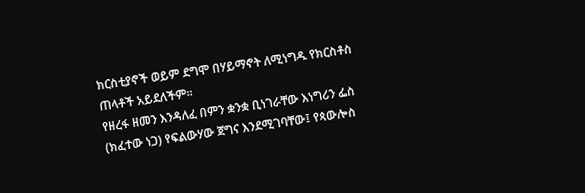ክርስቲያኖች ወይም ደግሞ በሃይማኖት ለሚነግዱ የክርስቶስ ጠላቶች አይደለችም።
የዘረፋ ዘመን እንዳለፈ በምን ቋንቋ ቢነገራቸው እነግሪን ፌስ (ክፈተው ነጋ) የፍልውሃው ጀግና እንደሚገባቸው፤ የጳውሎስ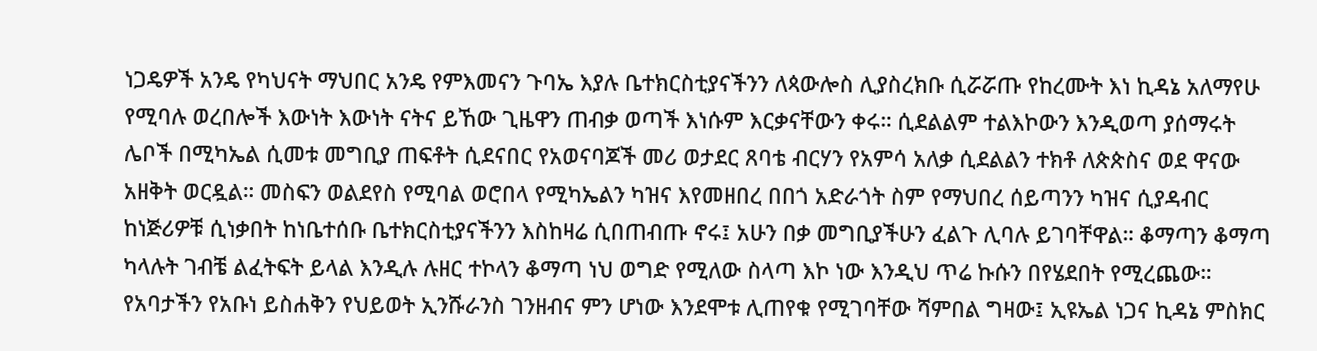ነጋዴዎች አንዴ የካህናት ማህበር አንዴ የምእመናን ጉባኤ እያሉ ቤተክርስቲያናችንን ለጳውሎስ ሊያስረክቡ ሲሯሯጡ የከረሙት እነ ኪዳኔ አለማየሁ የሚባሉ ወረበሎች እውነት እውነት ናትና ይኸው ጊዜዋን ጠብቃ ወጣች እነሱም እርቃናቸውን ቀሩ። ሲደልልም ተልእኮውን እንዲወጣ ያሰማሩት ሌቦች በሚካኤል ሲመቱ መግቢያ ጠፍቶት ሲደናበር የአወናባጆች መሪ ወታደር ጸባቴ ብርሃን የአምሳ አለቃ ሲደልልን ተክቶ ለጵጵስና ወደ ዋናው አዘቅት ወርዷል። መስፍን ወልደየስ የሚባል ወሮበላ የሚካኤልን ካዝና እየመዘበረ በበጎ አድራጎት ስም የማህበረ ሰይጣንን ካዝና ሲያዳብር ከነጅሪዎቹ ሲነቃበት ከነቤተሰቡ ቤተክርስቲያናችንን እስከዛሬ ሲበጠብጡ ኖሩ፤ አሁን በቃ መግቢያችሁን ፈልጉ ሊባሉ ይገባቸዋል። ቆማጣን ቆማጣ ካላሉት ገብቼ ልፈትፍት ይላል እንዲሉ ሉዘር ተኮላን ቆማጣ ነህ ወግድ የሚለው ስላጣ እኮ ነው እንዲህ ጥሬ ኩሱን በየሄደበት የሚረጨው።
የአባታችን የአቡነ ይስሐቅን የህይወት ኢንሹራንስ ገንዘብና ምን ሆነው እንደሞቱ ሊጠየቁ የሚገባቸው ሻምበል ግዛው፤ ኢዩኤል ነጋና ኪዳኔ ምስክር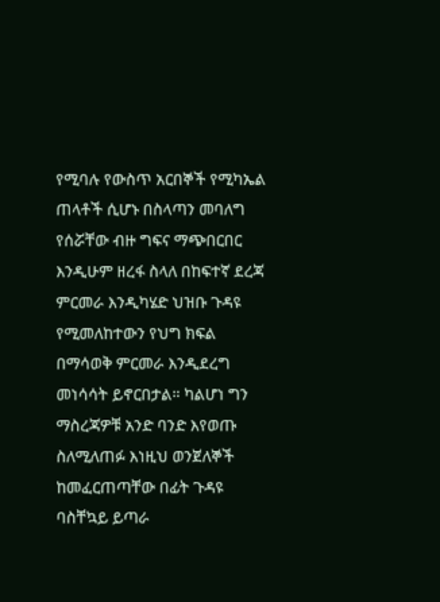የሚባሉ የውስጥ አርበኞች የሚካኤል ጠላቶች ሲሆኑ በስላጣን መባለግ የሰሯቸው ብዙ ግፍና ማጭበርበር እንዲሁም ዘረፋ ስላለ በከፍተኛ ደረጃ ምርመራ እንዲካሄድ ህዝቡ ጉዳዩ የሚመለከተውን የህግ ክፍል በማሳወቅ ምርመራ እንዲደረግ መነሳሳት ይኖርበታል። ካልሆነ ግን ማስረጃዎቹ አንድ ባንድ እየወጡ ስለሚለጠፉ እነዚህ ወንጀለኞች ከመፈርጠጣቸው በፊት ጉዳዩ ባስቸኳይ ይጣራ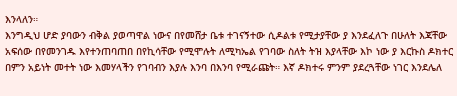እንላለን።
እንግዲህ ሆድ ያባውን ብቅል ያወጣዋል ነውና በየመሸታ ቤቱ ተገናኝተው ሲዶልቱ የሚታያቸው ያ እንደፈለጉ በሁለት እጃቸው አፍሰው በየመንገዱ እየተንጠባጠበ በየኪሳቸው የሚሞሉት ለሚካኤል የገባው ስለት ትዝ እያላቸው እኮ ነው ያ እርኩስ ዶክተር በምን አይነት መተት ነው እመሃላችን የገባብን እያሉ እንባ በእንባ የሚራጩት። እኛ ዶክተሩ ምንም ያደረጓቸው ነገር እንደሌለ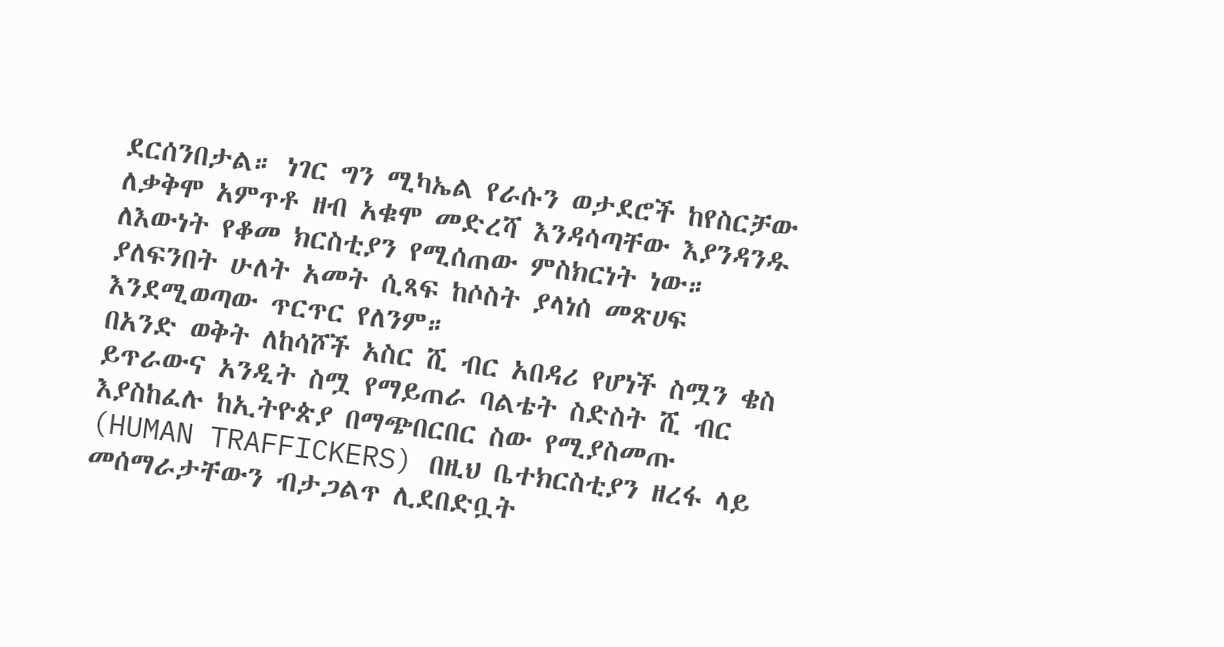ደርሰንበታል። ነገር ግን ሚካኤል የራሱን ወታደሮች ከየስርቻው ለቃቅሞ አምጥቶ ዘብ አቁሞ መድረሻ እንዳሳጣቸው እያንዳንዱ ለእውነት የቆመ ክርስቲያን የሚሰጠው ምስክርነት ነው። ያለፍንበት ሁለት አመት ሲጻፍ ከሶስት ያላነሰ መጽሀፍ እንደሚወጣው ጥርጥር የለንም።
በአንድ ወቅት ለከሳሾች አስር ሺ ብር አበዳሪ የሆነች ስሟን ቄስ ይጥራውና አንዲት ስሟ የማይጠራ ባልቴት ስድስት ሺ ብር እያስከፈሉ ከኢትዮጵያ በማጭበርበር ስው የሚያስመጡ (HUMAN TRAFFICKERS) በዚህ ቤተክርስቲያን ዘረፋ ላይ መሰማራታቸውን ብታጋልጥ ሊደበድቧት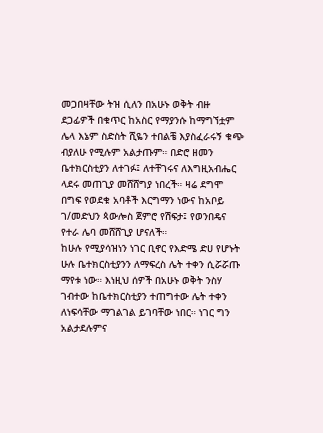መጋበዛቸው ትዝ ሲለን በአሁኑ ወቅት ብዙ ደጋፊዎች በቁጥር ከአስር የማያንሱ ከማግኘቷም ሌላ እኔም ስድስት ሺዬን ተበልቼ እያስፈራሩኝ ቁጭ ብያለሁ የሚሉም አልታጡም። በድሮ ዘመን ቤተክርስቲያን ለተገፉ፤ ለተቸገሩና ለእግዚአብሔር ላደሩ መጠጊያ መሸሸግያ ነበረች። ዛሬ ደግሞ በግፍ የወደቁ አባቶች እርግማን ነውና ከአቦይ ገ/መድህን ጳውሎስ ጀምሮ የሽፍታ፤ የወንበዴና የተራ ሌባ መሸሸጊያ ሆናለች።
ከሁሉ የሚያሳዝነን ነገር ቢኖር የእድሜ ድሀ የሆኑት ሁሉ ቤተክርስቲያንን ለማፍረስ ሌት ተቀን ሲሯሯጡ ማየቱ ነው። እነዚህ ሰዎች በአሁኑ ወቅት ንስሃ ገብተው ከቤተክርስቲያን ተጠግተው ሌት ተቀን ለነፍሳቸው ማገልገል ይገባቸው ነበር። ነገር ግን አልታደሉምና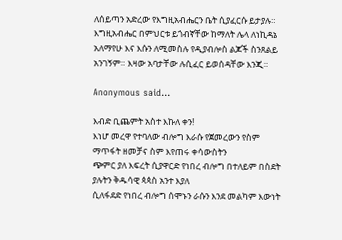ለሰይጣን አድረው የእግዚአብሔርን ቤት ሲያፈርሱ ይታያሉ። እግዚአብሔር በምህርቱ ይጎብኛቸው ከማለት ሌላ ለነኪዳኔ አለማየሁ እና እሱን ለሚመስሉ የዲያብሎስ ልጆች ስንጸልይ አንገኝም። እዛው አባታቸው ሉሲፈር ይወሰዳቸው እንጂ።

Anonymous said...

እብድ ቢጨምት አስተ እኩለ ቀን!
እነሆ መረዋ የተባለው ብሎግ እራሱ የጀመረውን የስም ማጥፋት ዘመቻና ስም እየጠሩ ቀሳውስትን
ጭምር ያለ እፍረት ሲያዋርድ የነበረ ብሎግ በተለይም በስደት ያሉትን ቅዱሳዊ ጳጳስ አንተ እያለ
ሲለፋደድ የነበረ ብሎግ ሰሞኑን ራሱን እንደ መልካም እውነት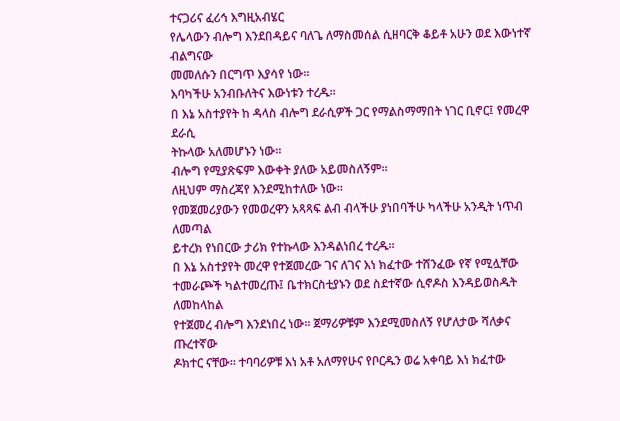ተናጋሪና ፈሪኅ እግዚአብሄር
የሌላውን ብሎግ እንደበዳይና ባለጌ ለማስመሰል ሲዘባርቅ ቆይቶ አሁን ወደ እውነተኛ ብልግናው
መመለሱን በርግጥ እያሳየ ነው።
እባካችሁ አንብቡለትና እውነቱን ተረዱ።
በ እኔ አስተያየት ከ ዳላስ ብሎግ ደራሲዎች ጋር የማልስማማበት ነገር ቢኖር፤ የመረዋ ደራሲ
ትኩላው አለመሆኑን ነው።
ብሎግ የሚያጽፍም እውቀት ያለው አይመስለኝም።
ለዚህም ማስረጃየ እንደሚከተለው ነው።
የመጀመሪያውን የመወረዋን አጻጻፍ ልብ ብላችሁ ያነበባችሁ ካላችሁ አንዲት ነጥብ ለመጣል
ይተረክ የነበርው ታሪክ የተኩላው እንዳልነበረ ተረዱ።
በ እኔ አስተያየት መረዋ የተጀመረው ገና ለገና እነ ክፈተው ተሸንፈው የኛ የሚሏቸው
ተመራጮች ካልተመረጡ፤ ቤተክርስቲያኑን ወደ ስደተኛው ሲኖዶስ እንዳይወስዱት ለመከላከል
የተጀመረ ብሎግ እንደነበረ ነው። ጀማሪዎቹም እንደሚመስለኝ የሆለታው ሻለቃና ጡረተኛው
ዶክተር ናቸው። ተባባሪዎቹ እነ አቶ አለማየሁና የቦርዱን ወሬ አቀባይ እነ ክፈተው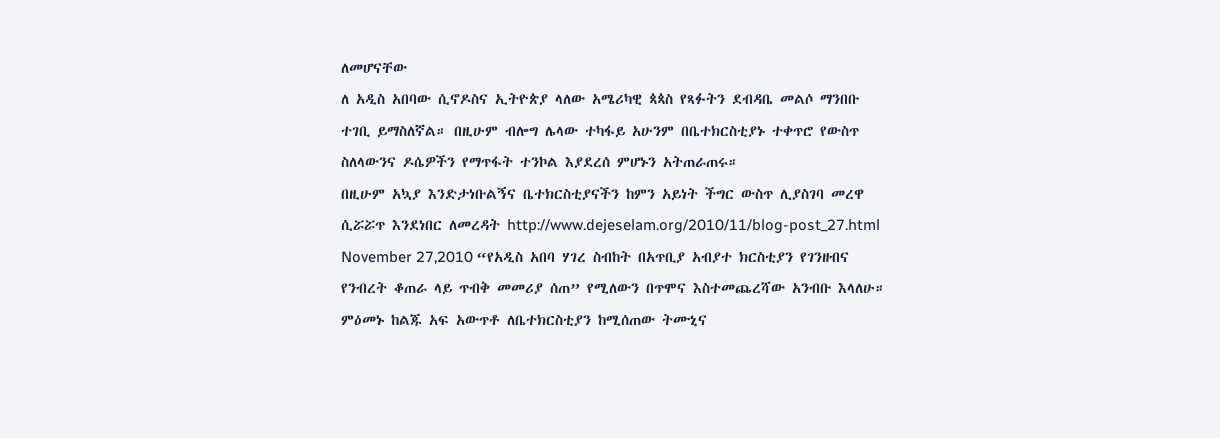ለመሆናቸው
ለ አዲስ አበባው ሲኖዶስና ኢትዮጵያ ላለው አሜሪካዊ ጳጳስ የጻፉትን ደብዳቤ መልሶ ማንበቡ
ተገቢ ይማስለኛል። በዚሁም ብሎግ ሌላው ተካፋይ አሁንም በቤተክርስቲያኑ ተቀጥሮ የውስጥ
ስለላውንና ዶሴዎችን የማጥፋት ተንኮል እያደረሰ ምሆኑን አትጠራጠሩ።
በዚሁም አኳያ እንድታነቡልኝና ቤተክርስቲያናችን ከምን አይነት ችግር ውስጥ ሊያስገባ መረዋ
ሲሯሯጥ እንደነበር ለመረዳት http://www.dejeselam.org/2010/11/blog-post_27.html
November 27,2010 “የአዲስ አበባ ሃገረ ስብከት በአጥቢያ አብያተ ክርስቲያን የገንዘብና
የንብረት ቆጠራ ላይ ጥብቅ መመሪያ ሰጠ” የሚለውን በጥሞና እስተመጨረሻው አንብቡ እላለሁ።
ምዕመኑ ከልጁ አፍ አውጥቶ ለቤተክርስቲያን ከሚሰጠው ትሙኒና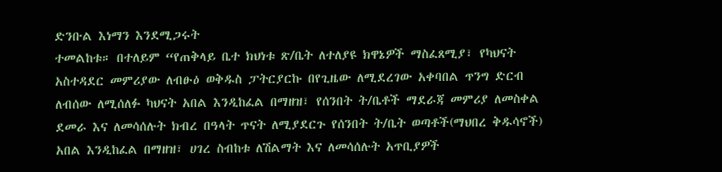ድንቡል እነማን እንደሚጋሩት
ተመልከቱ። በተለይም “የጠቅላይ ቤተ ክህነቱ ጽ/ቤት ለተለያዩ ክዋኔዎች ማስፈጸሚያ፣ የካህናት
አስተዳደር መምሪያው ለብፁዕ ወቅዱስ ፓትርያርኩ በየጊዜው ለሚደረገው አቀባበል ጥንግ ድርብ
ለብሰው ለሚሰለፉ ካህናት አበል እንዲከፈል በማዘዝ፣ የሰንበት ት/ቤቶች ማደራጃ መምሪያ ለመስቀል
ደመራ እና ለመሳሰሉት ክብረ በዓላት ጥናት ለሚያደርጉ የሰንበት ት/ቤት ወጣቶች(ማህበረ ቅዱሳኖች)
አበል እንዲከፈል በማዘዝ፣ ሀገረ ስብከቱ ለሽልማት እና ለመሳሰሉት አጥቢያዎች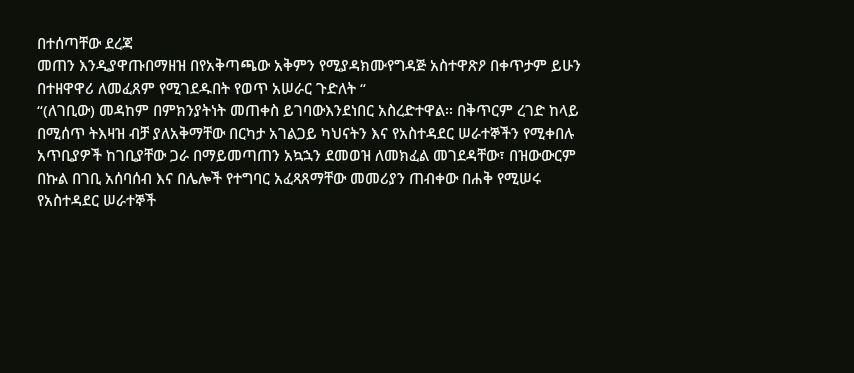በተሰጣቸው ደረጃ
መጠን እንዲያዋጡበማዘዝ በየአቅጣጫው አቅምን የሚያዳክሙየግዳጅ አስተዋጽዖ በቀጥታም ይሁን
በተዘዋዋሪ ለመፈጸም የሚገደዱበት የወጥ አሠራር ጉድለት “
“(ለገቢው) መዳከም በምክንያትነት መጠቀስ ይገባውእንደነበር አስረድተዋል፡፡ በቅጥርም ረገድ ከላይ
በሚሰጥ ትእዛዝ ብቻ ያለአቅማቸው በርካታ አገልጋይ ካህናትን እና የአስተዳደር ሠራተኞችን የሚቀበሉ
አጥቢያዎች ከገቢያቸው ጋራ በማይመጣጠን አኳኋን ደመወዝ ለመክፈል መገደዳቸው፣ በዝውውርም
በኩል በገቢ አሰባሰብ እና በሌሎች የተግባር አፈጻጸማቸው መመሪያን ጠብቀው በሐቅ የሚሠሩ
የአስተዳደር ሠራተኞች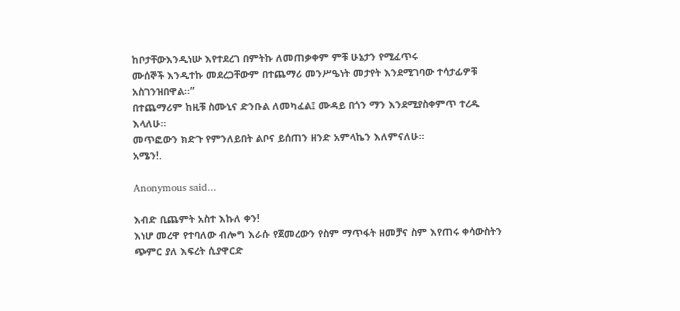ከቦታቸውእንዲነሡ እየተደረገ በምትኩ ለመጠቃቀም ምቹ ሁኔታን የሚፈጥሩ
ሙሰኞች እንዲተኩ መደረጋቸውም በተጨማሪ መንሥዔነት መታየት እንደሚገባው ተሳታፊዎቹ
አስገንዝበዋል፡፡”
በተጨማሪም ከዚቹ ስሙኒና ድንቡል ለመካፈል፤ ሙዳይ በጎን ማን እንደሚያስቀምጥ ተረዱ
እላለሁ።
መጥፎውን ክድጉ የምንለይበት ልቦና ይሰጠን ዘንድ አምላኬን እለምናለሁ።
አሜን!.

Anonymous said...

እብድ ቢጨምት አስተ እኩለ ቀን!
እነሆ መረዋ የተባለው ብሎግ እራሱ የጀመረውን የስም ማጥፋት ዘመቻና ስም እየጠሩ ቀሳውስትን
ጭምር ያለ እፍረት ሲያዋርድ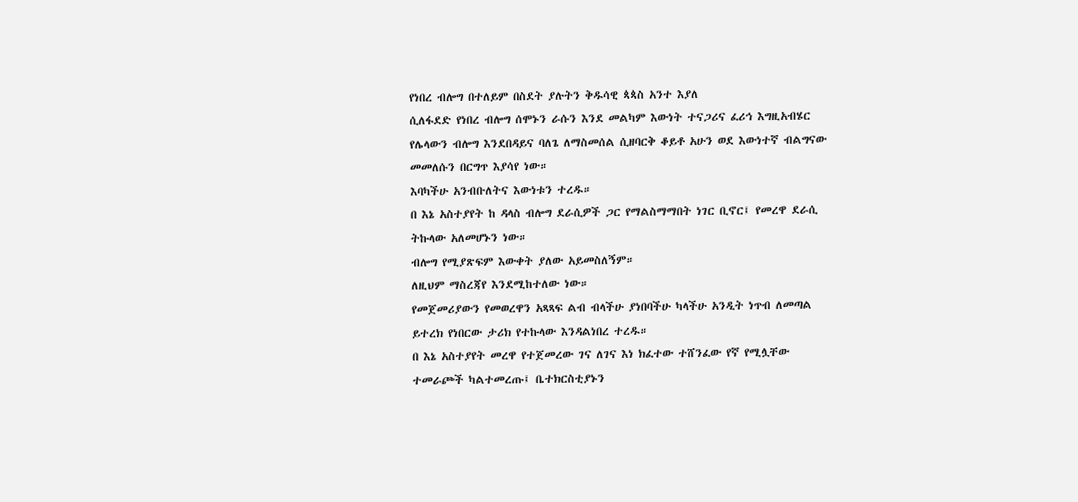የነበረ ብሎግ በተለይም በስደት ያሉትን ቅዱሳዊ ጳጳስ አንተ እያለ
ሲለፋደድ የነበረ ብሎግ ሰሞኑን ራሱን እንደ መልካም እውነት ተናጋሪና ፈሪኅ እግዚአብሄር
የሌላውን ብሎግ እንደበዳይና ባለጌ ለማስመሰል ሲዘባርቅ ቆይቶ አሁን ወደ እውነተኛ ብልግናው
መመለሱን በርግጥ እያሳየ ነው።
እባካችሁ አንብቡለትና እውነቱን ተረዱ።
በ እኔ አስተያየት ከ ዳላስ ብሎግ ደራሲዎች ጋር የማልስማማበት ነገር ቢኖር፤ የመረዋ ደራሲ
ትኩላው አለመሆኑን ነው።
ብሎግ የሚያጽፍም እውቀት ያለው አይመስለኝም።
ለዚህም ማስረጃየ እንደሚከተለው ነው።
የመጀመሪያውን የመወረዋን አጻጻፍ ልብ ብላችሁ ያነበባችሁ ካላችሁ አንዲት ነጥብ ለመጣል
ይተረክ የነበርው ታሪክ የተኩላው እንዳልነበረ ተረዱ።
በ እኔ አስተያየት መረዋ የተጀመረው ገና ለገና እነ ክፈተው ተሸንፈው የኛ የሚሏቸው
ተመራጮች ካልተመረጡ፤ ቤተክርስቲያኑን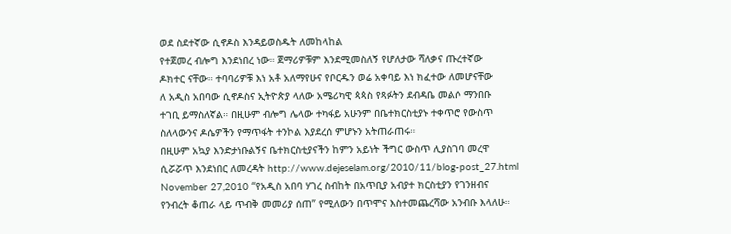ወደ ስደተኛው ሲኖዶስ እንዳይወስዱት ለመከላከል
የተጀመረ ብሎግ እንደነበረ ነው። ጀማሪዎቹም እንደሚመስለኝ የሆለታው ሻለቃና ጡረተኛው
ዶክተር ናቸው። ተባባሪዎቹ እነ አቶ አለማየሁና የቦርዱን ወሬ አቀባይ እነ ክፈተው ለመሆናቸው
ለ አዲስ አበባው ሲኖዶስና ኢትዮጵያ ላለው አሜሪካዊ ጳጳስ የጻፉትን ደብዳቤ መልሶ ማንበቡ
ተገቢ ይማስለኛል። በዚሁም ብሎግ ሌላው ተካፋይ አሁንም በቤተክርስቲያኑ ተቀጥሮ የውስጥ
ስለላውንና ዶሴዎችን የማጥፋት ተንኮል እያደረሰ ምሆኑን አትጠራጠሩ።
በዚሁም አኳያ እንድታነቡልኝና ቤተክርስቲያናችን ከምን አይነት ችግር ውስጥ ሊያስገባ መረዋ
ሲሯሯጥ እንደነበር ለመረዳት http://www.dejeselam.org/2010/11/blog-post_27.html
November 27,2010 “የአዲስ አበባ ሃገረ ስብከት በአጥቢያ አብያተ ክርስቲያን የገንዘብና
የንብረት ቆጠራ ላይ ጥብቅ መመሪያ ሰጠ” የሚለውን በጥሞና እስተመጨረሻው አንብቡ እላለሁ።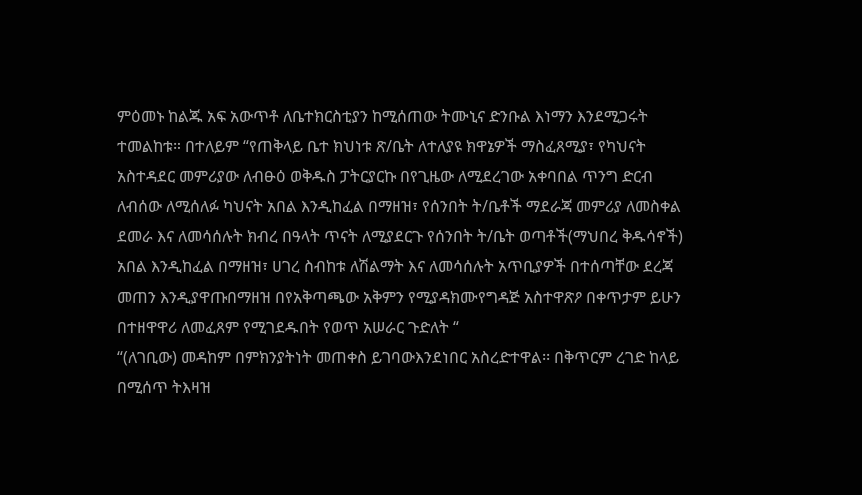ምዕመኑ ከልጁ አፍ አውጥቶ ለቤተክርስቲያን ከሚሰጠው ትሙኒና ድንቡል እነማን እንደሚጋሩት
ተመልከቱ። በተለይም “የጠቅላይ ቤተ ክህነቱ ጽ/ቤት ለተለያዩ ክዋኔዎች ማስፈጸሚያ፣ የካህናት
አስተዳደር መምሪያው ለብፁዕ ወቅዱስ ፓትርያርኩ በየጊዜው ለሚደረገው አቀባበል ጥንግ ድርብ
ለብሰው ለሚሰለፉ ካህናት አበል እንዲከፈል በማዘዝ፣ የሰንበት ት/ቤቶች ማደራጃ መምሪያ ለመስቀል
ደመራ እና ለመሳሰሉት ክብረ በዓላት ጥናት ለሚያደርጉ የሰንበት ት/ቤት ወጣቶች(ማህበረ ቅዱሳኖች)
አበል እንዲከፈል በማዘዝ፣ ሀገረ ስብከቱ ለሽልማት እና ለመሳሰሉት አጥቢያዎች በተሰጣቸው ደረጃ
መጠን እንዲያዋጡበማዘዝ በየአቅጣጫው አቅምን የሚያዳክሙየግዳጅ አስተዋጽዖ በቀጥታም ይሁን
በተዘዋዋሪ ለመፈጸም የሚገደዱበት የወጥ አሠራር ጉድለት “
“(ለገቢው) መዳከም በምክንያትነት መጠቀስ ይገባውእንደነበር አስረድተዋል፡፡ በቅጥርም ረገድ ከላይ
በሚሰጥ ትእዛዝ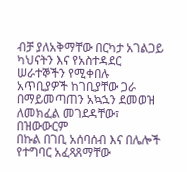ብቻ ያለአቅማቸው በርካታ አገልጋይ ካህናትን እና የአስተዳደር ሠራተኞችን የሚቀበሉ
አጥቢያዎች ከገቢያቸው ጋራ በማይመጣጠን አኳኋን ደመወዝ ለመክፈል መገደዳቸው፣ በዝውውርም
በኩል በገቢ አሰባሰብ እና በሌሎች የተግባር አፈጻጸማቸው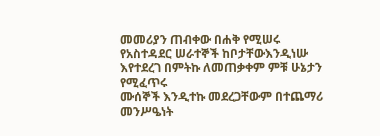መመሪያን ጠብቀው በሐቅ የሚሠሩ
የአስተዳደር ሠራተኞች ከቦታቸውእንዲነሡ እየተደረገ በምትኩ ለመጠቃቀም ምቹ ሁኔታን የሚፈጥሩ
ሙሰኞች እንዲተኩ መደረጋቸውም በተጨማሪ መንሥዔነት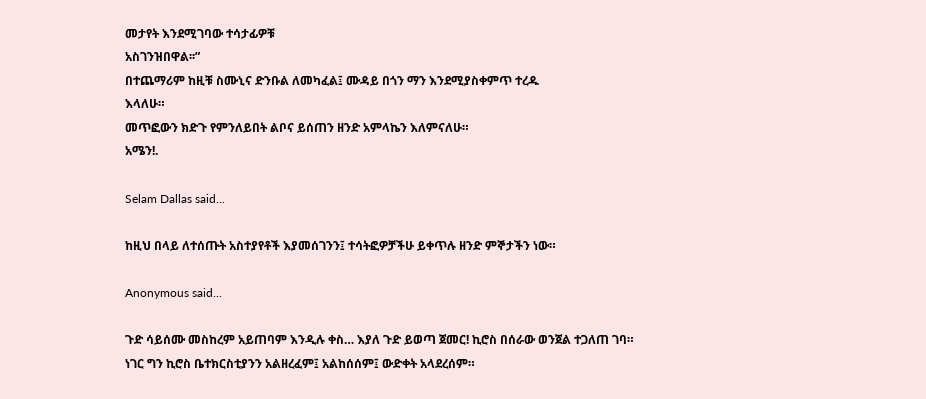መታየት እንደሚገባው ተሳታፊዎቹ
አስገንዝበዋል፡፡”
በተጨማሪም ከዚቹ ስሙኒና ድንቡል ለመካፈል፤ ሙዳይ በጎን ማን እንደሚያስቀምጥ ተረዱ
እላለሁ።
መጥፎውን ክድጉ የምንለይበት ልቦና ይሰጠን ዘንድ አምላኬን እለምናለሁ።
አሜን!.

Selam Dallas said...

ከዚህ በላይ ለተሰጡት አስተያየቶች እያመሰገንን፤ ተሳትፎዎቻችሁ ይቀጥሉ ዘንድ ምኞታችን ነው።

Anonymous said...

ጉድ ሳይሰሙ መስከረም አይጠባም እንዲሉ ቀስ… እያለ ጉድ ይወጣ ጀመር! ኪሮስ በሰራው ወንጀል ተጋለጠ ገባ። ነገር ግን ኪሮስ ቤተክርስቲያንን አልዘረፈም፤ አልከሰሰም፤ ውድቀት አላደረሰም።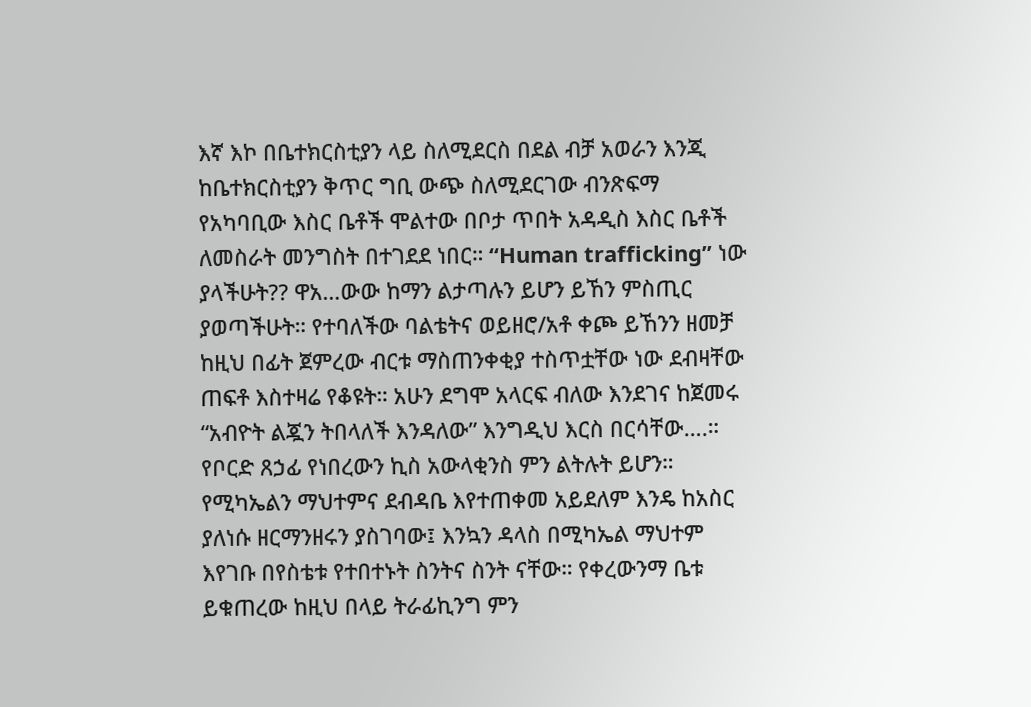እኛ እኮ በቤተክርስቲያን ላይ ስለሚደርስ በደል ብቻ አወራን እንጂ ከቤተክርስቲያን ቅጥር ግቢ ውጭ ስለሚደርገው ብንጽፍማ የአካባቢው እስር ቤቶች ሞልተው በቦታ ጥበት አዳዲስ እስር ቤቶች ለመስራት መንግስት በተገደደ ነበር። “Human trafficking” ነው ያላችሁት?? ዋአ…ውው ከማን ልታጣሉን ይሆን ይኸን ምስጢር ያወጣችሁት። የተባለችው ባልቴትና ወይዘሮ/አቶ ቀጮ ይኸንን ዘመቻ ከዚህ በፊት ጀምረው ብርቱ ማስጠንቀቂያ ተስጥቷቸው ነው ደብዛቸው ጠፍቶ እስተዛሬ የቆዩት። አሁን ደግሞ አላርፍ ብለው እንደገና ከጀመሩ “አብዮት ልጇን ትበላለች እንዳለው” እንግዲህ እርስ በርሳቸው….። የቦርድ ጸኃፊ የነበረውን ኪስ አውላቂንስ ምን ልትሉት ይሆን። የሚካኤልን ማህተምና ደብዳቤ እየተጠቀመ አይደለም እንዴ ከአስር ያለነሱ ዘርማንዘሩን ያስገባው፤ እንኳን ዳላስ በሚካኤል ማህተም እየገቡ በየስቴቱ የተበተኑት ስንትና ስንት ናቸው። የቀረውንማ ቤቱ ይቁጠረው ከዚህ በላይ ትራፊኪንግ ምን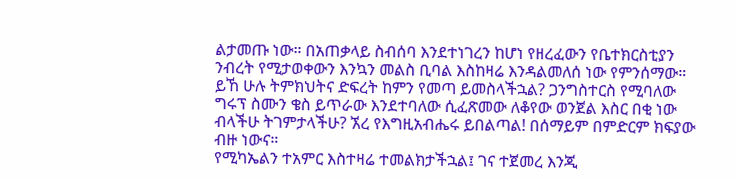ልታመጡ ነው። በአጠቃላይ ስብሰባ እንደተነገረን ከሆነ የዘረፈውን የቤተክርስቲያን ንብረት የሚታወቀውን እንኳን መልስ ቢባል እስከዛሬ እንዳልመለሰ ነው የምንሰማው። ይኸ ሁሉ ትምክህትና ድፍረት ከምን የመጣ ይመስላችኋል? ጋንግስተርስ የሚባለው ግሩፕ ስሙን ቄስ ይጥራው እንደተባለው ሲፈጽመው ለቆየው ወንጀል እስር በቂ ነው ብላችሁ ትገምታላችሁ? ኧረ የእግዚአብሔሩ ይበልጣል! በሰማይም በምድርም ክፍያው ብዙ ነውና።
የሚካኤልን ተአምር እስተዛሬ ተመልክታችኋል፤ ገና ተጀመረ እንጂ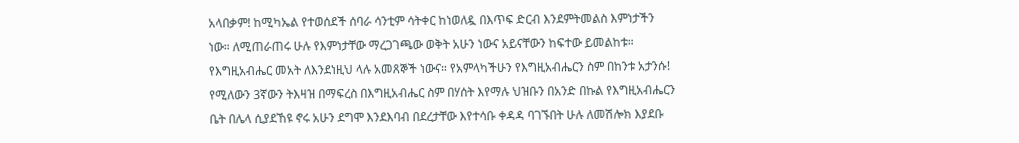አላበቃም! ከሚካኤል የተወሰደች ሰባራ ሳንቲም ሳትቀር ከነወለዷ በእጥፍ ድርብ እንደምትመልስ እምነታችን ነው። ለሚጠራጠሩ ሁሉ የእምነታቸው ማረጋገጫው ወቅት አሁን ነውና አይናቸውን ከፍተው ይመልከቱ። የእግዚአብሔር መአት ለእንደነዚህ ላሉ አመጸኞች ነውና። የአምላካችሁን የእግዚአብሔርን ስም በከንቱ አታንሱ! የሚለውን 3ኛውን ትእዛዝ በማፍረስ በእግዚአብሔር ስም በሃሰት እየማሉ ህዝቡን በአንድ በኩል የእግዚአብሔርን ቤት በሌላ ሲያደኸዩ ኖሩ አሁን ደግሞ እንደእባብ በደረታቸው እየተሳቡ ቀዳዳ ባገኙበት ሁሉ ለመሽሎክ እያደቡ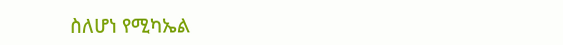ስለሆነ የሚካኤል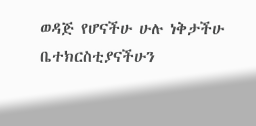ወዳጅ የሆናችሁ ሁሉ ነቅታችሁ ቤተክርስቲያናችሁን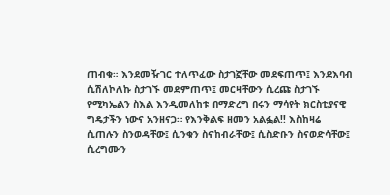ጠብቁ። እንደመዥገር ተለጥፈው ስታገኟቸው መደፍጠጥ፤ እንደእባብ ሲሽለኮለኩ ስታገኙ መደምጠጥ፤ መርዛቸውን ሲረጩ ስታገኙ የሚካኤልን ስእል እንዲመለከቱ በማድረግ በሩን ማሳየት ክርስቲያናዊ ግዴታችን ነውና አንዘናጋ። የእንቅልፍ ዘመን አልፏል!! እስከዛሬ ሲጠሉን ስንወዳቸው፤ ሲንቁን ስናከብራቸው፤ ሲስድቡን ስናወድሳቸው፤ ሲረግሙን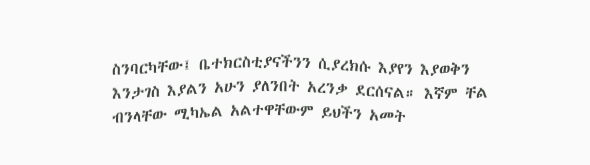ስንባርካቸው፤ ቤተክርስቲያናችንን ሲያረክሱ እያየን እያወቅን እንታገስ እያልን አሁን ያለንበት አረንቃ ደርሰናል። እኛም ቸል ብንላቸው ሚካኤል አልተዋቸውም ይህችን አመት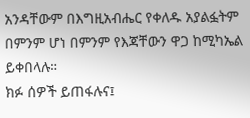አንዳቸውም በእግዚአብሔር የቀለዱ አያልፏትም በምንም ሆነ በምንም የእጃቸውን ዋጋ ከሚካኤል ይቀበላሉ።
ክፉ ሰዎች ይጠፋሉና፤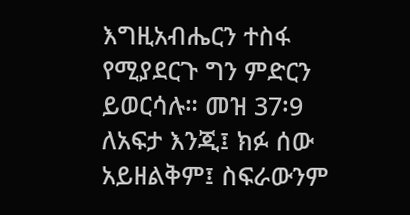እግዚአብሔርን ተስፋ የሚያደርጉ ግን ምድርን ይወርሳሉ። መዝ 37፡9
ለአፍታ እንጂ፤ ክፉ ሰው አይዘልቅም፤ ስፍራውንም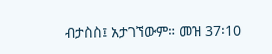ብታስስ፤ አታገኘውም። መዝ 37፡10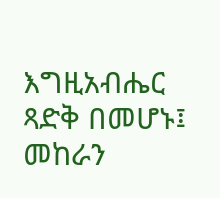እግዚአብሔር ጻድቅ በመሆኑ፤ መከራን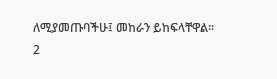ለሚያመጡባችሁ፤ መከራን ይከፍላቸዋል። 2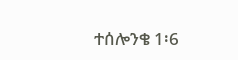ተሰሎንቄ 1፡6